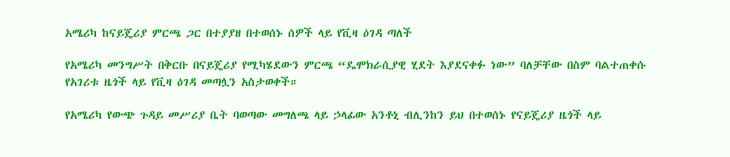አሜሪካ ከናይጄሪያ ምርጫ ጋር በተያያዘ በተወሰኑ ሰዎች ላይ የቪዛ ዕገዳ ጣለች

የአሜሪካ መንግሥት በቅርቡ በናይጄሪያ የሚካሄደውን ምርጫ “ዴሞክራሲያዊ ሂደት እያደናቀፉ ነው” ባለቻቸው በስም ባልተጠቀሱ የአገሪቱ ዜጎች ላይ የቪዛ ዕገዳ መጣሏን አስታወቀች።

የአሜሪካ የውጭ ጉዳይ መሥሪያ ቤት ባወጣው መግለጫ ላይ ኃላፊው አንቶኒ ብሊንከን ይህ በተወሰኑ የናይጄሪያ ዜጎች ላይ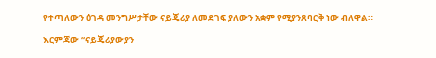የተጣለውን ዕገዳ መንግሥታቸው ናይጄሪያ ለመደገፍ ያለውን አቋም የሚያንጸባርቅ ነው ብለዋል።

እርምጃው “ናይጄሪያውያን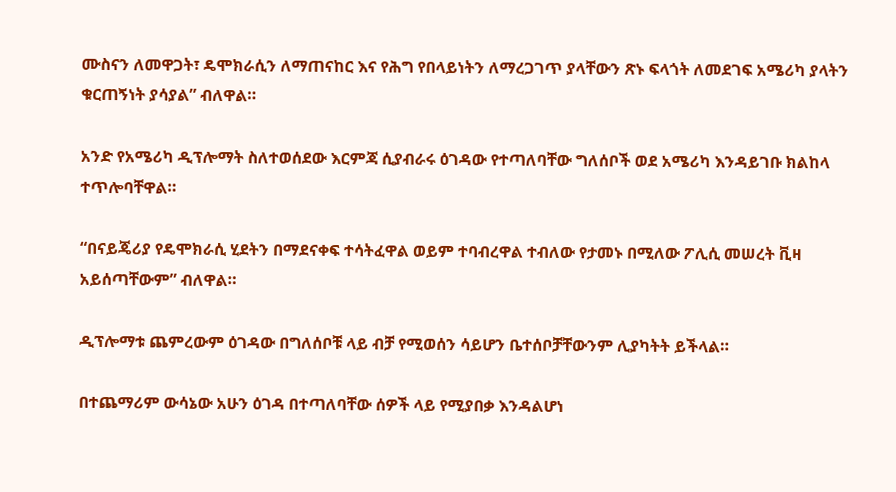ሙስናን ለመዋጋት፣ ዴሞክራሲን ለማጠናከር እና የሕግ የበላይነትን ለማረጋገጥ ያላቸውን ጽኑ ፍላጎት ለመደገፍ አሜሪካ ያላትን ቁርጠኝነት ያሳያል” ብለዋል።

አንድ የአሜሪካ ዲፕሎማት ስለተወሰደው እርምጃ ሲያብራሩ ዕገዳው የተጣለባቸው ግለሰቦች ወደ አሜሪካ እንዳይገቡ ክልከላ ተጥሎባቸዋል።

“በናይጄሪያ የዴሞክራሲ ሂደትን በማደናቀፍ ተሳትፈዋል ወይም ተባብረዋል ተብለው የታመኑ በሚለው ፖሊሲ መሠረት ቪዛ አይሰጣቸውም” ብለዋል።

ዲፕሎማቱ ጨምረውም ዕገዳው በግለሰቦቹ ላይ ብቻ የሚወሰን ሳይሆን ቤተሰቦቻቸውንም ሊያካትት ይችላል።

በተጨማሪም ውሳኔው አሁን ዕገዳ በተጣለባቸው ሰዎች ላይ የሚያበቃ እንዳልሆነ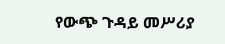የውጭ ጉዳይ መሥሪያ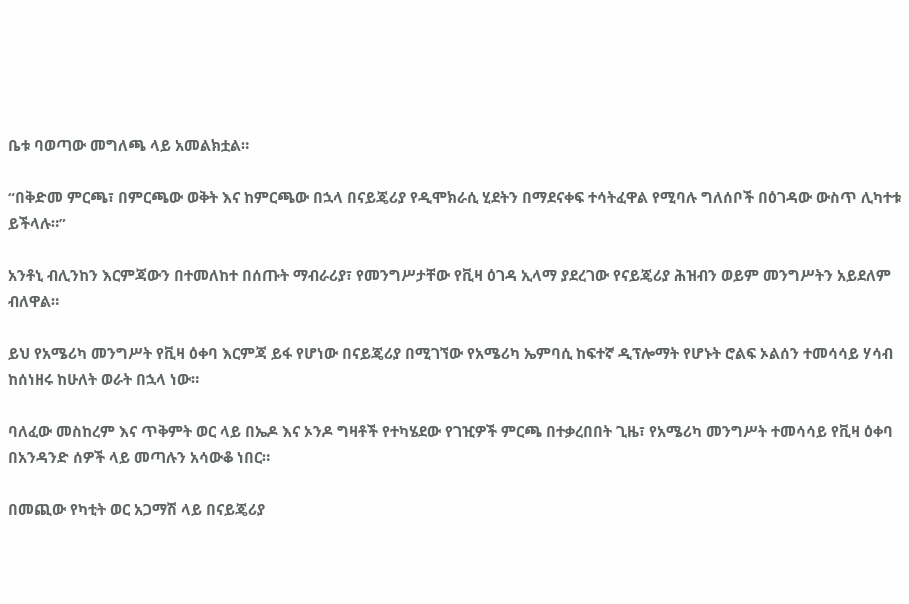ቤቱ ባወጣው መግለጫ ላይ አመልክቷል።

“በቅድመ ምርጫ፣ በምርጫው ወቅት እና ከምርጫው በኋላ በናይጄሪያ የዲሞክራሲ ሂደትን በማደናቀፍ ተሳትፈዋል የሚባሉ ግለሰቦች በዕገዳው ውስጥ ሊካተቱ ይችላሉ።”

አንቶኒ ብሊንከን እርምጃውን በተመለከተ በሰጡት ማብራሪያ፣ የመንግሥታቸው የቪዛ ዕገዳ ኢላማ ያደረገው የናይጄሪያ ሕዝብን ወይም መንግሥትን አይደለም ብለዋል።

ይህ የአሜሪካ መንግሥት የቪዛ ዕቀባ እርምጃ ይፋ የሆነው በናይጄሪያ በሚገኘው የአሜሪካ ኤምባሲ ከፍተኛ ዲፕሎማት የሆኑት ሮልፍ ኦልሰን ተመሳሳይ ሃሳብ ከሰነዘሩ ከሁለት ወራት በኋላ ነው።

ባለፈው መስከረም እና ጥቅምት ወር ላይ በኤዶ እና ኦንዶ ግዛቶች የተካሄደው የገዢዎች ምርጫ በተቃረበበት ጊዜ፣ የአሜሪካ መንግሥት ተመሳሳይ የቪዛ ዕቀባ በአንዳንድ ሰዎች ላይ መጣሉን አሳውቆ ነበር።

በመጪው የካቲት ወር አጋማሽ ላይ በናይጄሪያ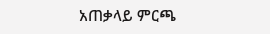አጠቃላይ ምርጫ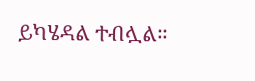ይካሄዳል ተብሏል።